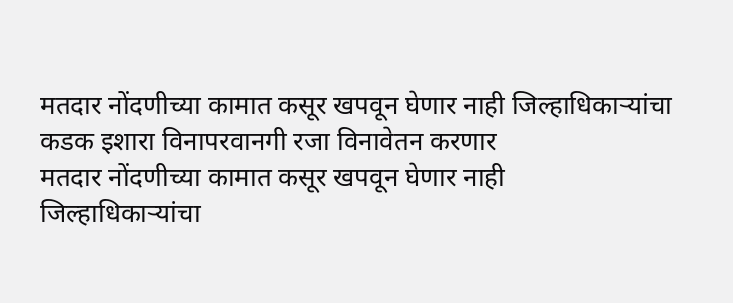मतदार नोंदणीच्या कामात कसूर खपवून घेणार नाही जिल्हाधिकाऱ्यांचा कडक इशारा विनापरवानगी रजा विनावेतन करणार
मतदार नोंदणीच्या कामात कसूर खपवून घेणार नाही
जिल्हाधिकाऱ्यांचा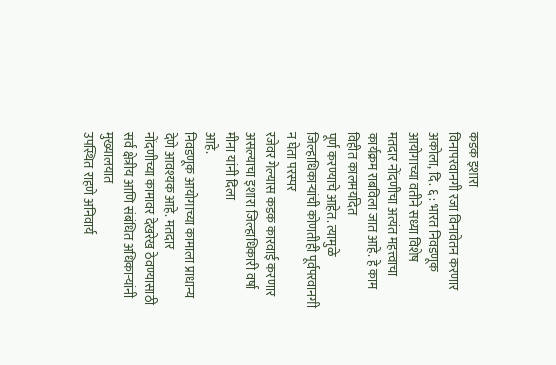कडक इशारा
विनापरवानगी रजा विनावेतन करणार
अकोला, दि. ६ : भारत निवडणूक आयोगाच्या वतीने सध्या विशेष
मतदार नोंदणीचा अत्यंत महत्त्वाचा कार्यक्रम राबविला जात आहे. हे काम विहीत कालमर्यादेत
पूर्ण करण्याचे आहेत. त्यामुळे जिल्हाधिकाऱ्यांची कोणतीही पूर्वपरवानगी न घेता परस्पर
रजेवर गेल्यास कडक कारवाई करणार असल्याचा इशारा जिल्हाधिकारी वर्षा मीना यांनी दिला
आहे.
निवडणूक आयोगाच्या कामाला प्राधान्य देणे आवश्यक आहे. मतदार
नोंदणीच्या कामावर देखरेख ठेवण्यासाठी सर्व क्षेत्रीय आणि संबंधित अधिकाऱ्यांनी मुख्यालयात
उपस्थित राहणे अनिवार्य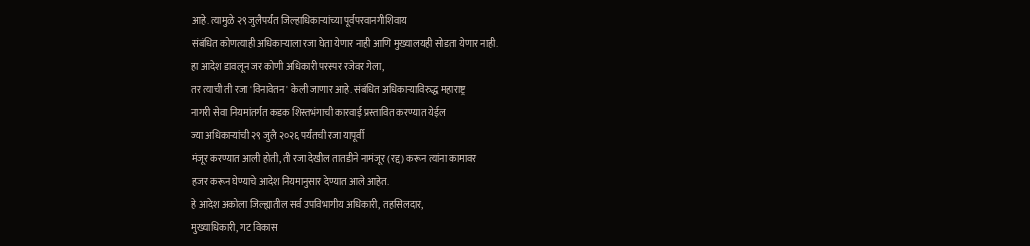आहे. त्यामुळे २९ जुलैपर्यंत जिल्हाधिकाऱ्यांच्या पूर्वपरवानगीशिवाय
संबंधित कोणत्याही अधिकाऱ्याला रजा घेता येणार नाही आणि मुख्यालयही सोडता येणार नाही.
हा आदेश डावलून जर कोणी अधिकारी परस्पर रजेवर गेला,
तर त्याची ती रजा 'विनावेतन' केली जाणार आहे. संबंधित अधिकाऱ्याविरुद्ध महाराष्ट्र
नागरी सेवा नियमांतर्गत कडक शिस्तभंगाची कारवाई प्रस्तावित करण्यात येईल
ज्या अधिकाऱ्यांची २९ जुलै २०२६ पर्यंतची रजा यापूर्वी
मंजूर करण्यात आली होती, ती रजा देखील तातडीने नामंजूर (रद्द) करून त्यांना कामावर
हजर करून घेण्याचे आदेश नियमानुसार देण्यात आले आहेत.
हे आदेश अकोला जिल्ह्यातील सर्व उपविभागीय अधिकारी, तहसिलदार,
मुख्याधिकारी, गट विकास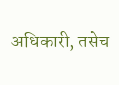अधिकारी, तसेच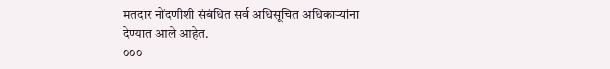मतदार नोंदणीशी संबंधित सर्व अधिसूचित अधिकाऱ्यांना
देण्यात आले आहेत.
०००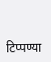टिप्पण्या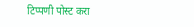टिप्पणी पोस्ट करा